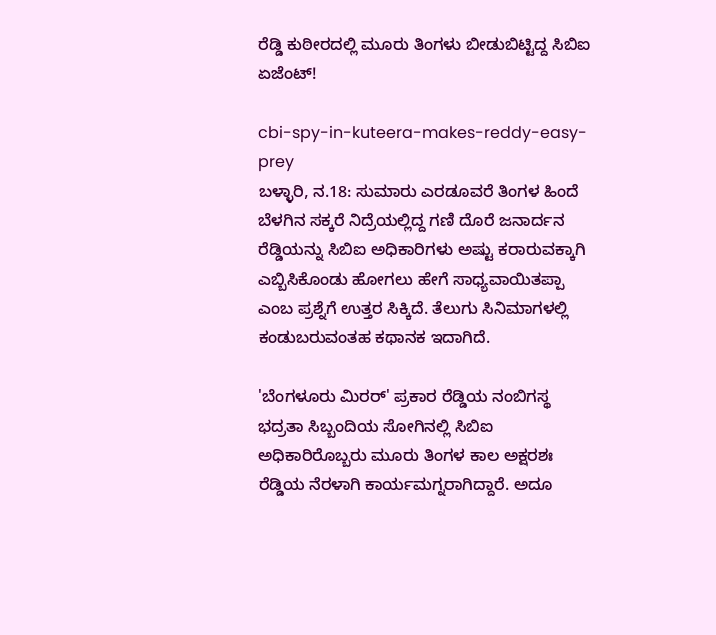ರೆಡ್ಡಿ ಕುಠೀರದಲ್ಲಿ ಮೂರು ತಿಂಗಳು ಬೀಡುಬಿಟ್ಟಿದ್ದ ಸಿಬಿಐ ಏಜೆಂಟ್!

cbi-spy-in-kuteera-makes-reddy-easy-prey
ಬಳ್ಳಾರಿ, ನ.18: ಸುಮಾರು ಎರಡೂವರೆ ತಿಂಗಳ ಹಿಂದೆ ಬೆಳಗಿನ ಸಕ್ಕರೆ ನಿದ್ರೆಯಲ್ಲಿದ್ದ ಗಣಿ ದೊರೆ ಜನಾರ್ದನ ರೆಡ್ಡಿಯನ್ನು ಸಿಬಿಐ ಅಧಿಕಾರಿಗಳು ಅಷ್ಟು ಕರಾರುವಕ್ಕಾಗಿ ಎಬ್ಬಿಸಿಕೊಂಡು ಹೋಗಲು ಹೇಗೆ ಸಾಧ್ಯವಾಯಿತಪ್ಪಾ ಎಂಬ ಪ್ರಶ್ನೆಗೆ ಉತ್ತರ ಸಿಕ್ಕಿದೆ. ತೆಲುಗು ಸಿನಿಮಾಗಳಲ್ಲಿ ಕಂಡುಬರುವಂತಹ ಕಥಾನಕ ಇದಾಗಿದೆ.

'ಬೆಂಗಳೂರು ಮಿರರ್' ಪ್ರಕಾರ ರೆಡ್ಡಿಯ ನಂಬಿಗಸ್ಥ ಭದ್ರತಾ ಸಿಬ್ಬಂದಿಯ ಸೋಗಿನಲ್ಲಿ ಸಿಬಿಐ ಅಧಿಕಾರಿರೊಬ್ಬರು ಮೂರು ತಿಂಗಳ ಕಾಲ ಅಕ್ಷರಶಃ ರೆಡ್ಡಿಯ ನೆರಳಾಗಿ ಕಾರ್ಯಮಗ್ನರಾಗಿದ್ದಾರೆ. ಅದೂ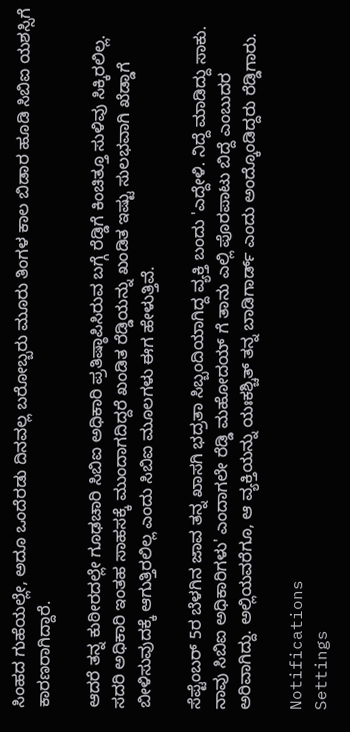ಸಿಂಹದ ಗುಹೆಯಲ್ಲೇ, ಅದೂ ಒಂದೆರಡು ದಿನವಲ್ಲ ಬರೋಬ್ಬರು ಮೂರು ತಿಂಗಳ ಕಾಲ ಬಿಡಾರ ಹೂಡಿ ಸಿಬಿಐ ಯಶಸ್ಸಿಗೆ ಕಾರಣರಾಗಿದ್ದಾರೆ.

ಆದರೆ ತನ್ನ ಕುಠೀರದಲ್ಲೇ ಗೂಢಚಾರಿ ಸಿಬಿಐ ಅಧಿಕಾರಿ ಪ್ರತಿಷ್ಠಾಪಿಸಿರುವ ಬಗ್ಗೆ ರೆಡ್ಡಿಗೆ ಕಿಂಚಿತ್ತೂ ಸುಳಿವು ಸಿಕ್ಕಿರಲಿಲ್ಲ. ಸದರಿ ಅಧಿಕಾರಿ ಇಂತಹ ಸಾಹಸಕ್ಕೆ ಮುಂದಾಗದಿದ್ದರೆ ಖಂಡಿತ ರೆಡ್ಡಿಯನ್ನು ಖಂಡಿತ ಇಷ್ಟು ಸುಲಭವಾಗಿ ಖೆಡ್ಡಾಗೆ ಬೀಳಿಸುವುದಕ್ಕೆ ಆಗುತ್ತಿರಲಿಲ್ಲ ಎಂದು ಸಿಬಿಐ ಮೂಲಗಳು ಈಗ ಹೇಳುತ್ತಿವೆ.

ಸೆಪ್ಟೆಂಬರ್ 5ರ ಬೆಳಗಿನ ಜಾವ ತನ್ನ ಖಾಸಗಿ ಭದ್ರತಾ ಸಿಬ್ಬಂದಿಯಾಗಿದ್ದ ವ್ಯಕ್ತಿ ಬಂದು 'ಎದ್ದೇಳಿ. ನಿದ್ದೆ ಮಾಡಿದ್ದು ಸಾಕು. ನಾವು ಸಿಬಿಐ ಅಧಿಕಾರಿಗಳು' ಎಂದಾಗಲೇ ರೆಡ್ಡಿ ಮಹೋದಯ್ ಗೆ ತಾನು ಎಲ್ಲಿ ಪೊರಪಾಟು ಬಿದ್ದೆ ಎಂಬುದರ ಅರಿವಾಗಿದ್ದು. ಅಲ್ಲಿಯವರೆಗೂ, ಆ ವ್ಯಕ್ತಿಯನ್ನು ಯಃಕಶ್ಚಿತ್ ತನ್ನ ಬಾಡಿಗಾರ್ಡ್ ಎಂದು ಅಂದ್ಕೊಂಡಿದ್ದರು ರೆಡ್ಡಿಗಾರು.

Notifications
Settings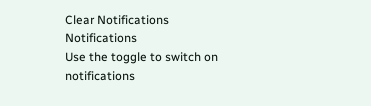Clear Notifications
Notifications
Use the toggle to switch on notifications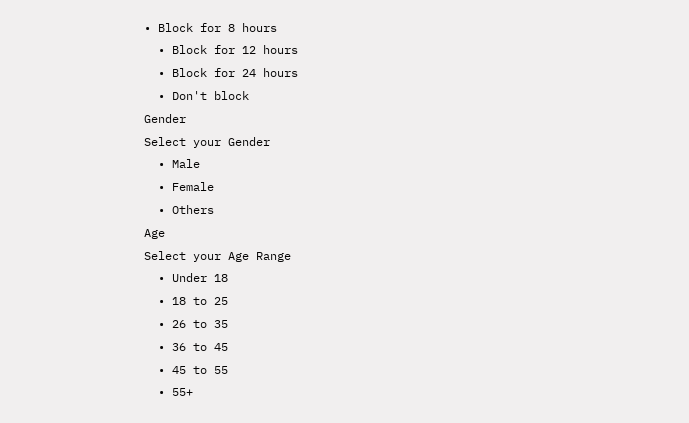• Block for 8 hours
  • Block for 12 hours
  • Block for 24 hours
  • Don't block
Gender
Select your Gender
  • Male
  • Female
  • Others
Age
Select your Age Range
  • Under 18
  • 18 to 25
  • 26 to 35
  • 36 to 45
  • 45 to 55
  • 55+